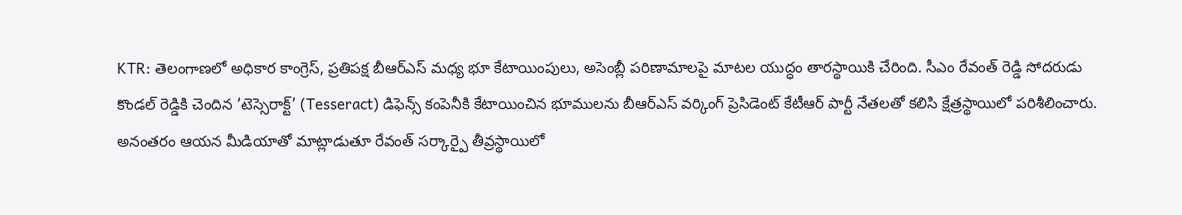KTR: తెలంగాణలో అధికార కాంగ్రెస్, ప్రతిపక్ష బీఆర్ఎస్ మధ్య భూ కేటాయింపులు, అసెంబ్లీ పరిణామాలపై మాటల యుద్ధం తారస్థాయికి చేరింది. సీఎం రేవంత్ రెడ్డి సోదరుడు కొండల్ రెడ్డికి చెందిన ‘టెస్సెరాక్ట్’ (Tesseract) డిఫెన్స్ కంపెనీకి కేటాయించిన భూములను బీఆర్ఎస్ వర్కింగ్ ప్రెసిడెంట్ కేటీఆర్ పార్టీ నేతలతో కలిసి క్షేత్రస్థాయిలో పరిశీలించారు. అనంతరం ఆయన మీడియాతో మాట్లాడుతూ రేవంత్ సర్కార్పై తీవ్రస్థాయిలో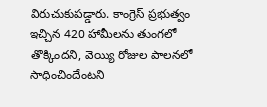విరుచుకుపడ్డారు. కాంగ్రెస్ ప్రభుత్వం ఇచ్చిన 420 హామీలను తుంగలో తొక్కిందని, వెయ్యి రోజుల పాలనలో సాధించిందేంటని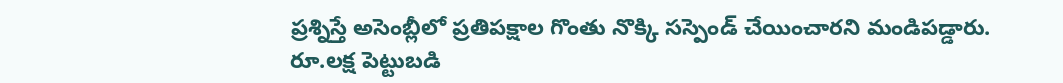ప్రశ్నిస్తే అసెంబ్లీలో ప్రతిపక్షాల గొంతు నొక్కి సస్పెండ్ చేయించారని మండిపడ్డారు.
రూ.లక్ష పెట్టుబడి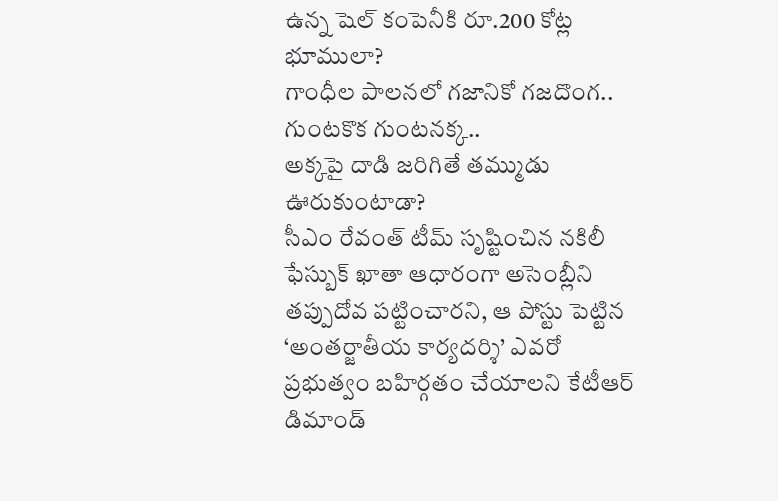ఉన్న షెల్ కంపెనీకి రూ.200 కోట్ల భూములా?
గాంధీల పాలనలో గజానికో గజదొంగ.. గుంటకొక గుంటనక్క..
అక్కపై దాడి జరిగితే తమ్ముడు ఊరుకుంటాడా?
సీఎం రేవంత్ టీమ్ సృష్టించిన నకిలీ ఫేస్బుక్ ఖాతా ఆధారంగా అసెంబ్లీని తప్పుదోవ పట్టించారని, ఆ పోస్టు పెట్టిన ‘అంతర్జాతీయ కార్యదర్శి’ ఎవరో ప్రభుత్వం బహిర్గతం చేయాలని కేటీఆర్ డిమాండ్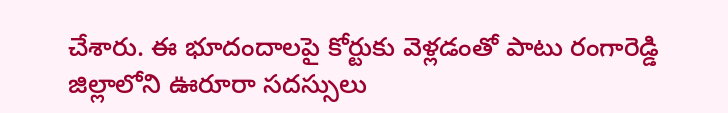చేశారు. ఈ భూదందాలపై కోర్టుకు వెళ్లడంతో పాటు రంగారెడ్డి జిల్లాలోని ఊరూరా సదస్సులు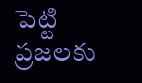పెట్టి ప్రజలకు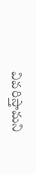వివరిస్తామని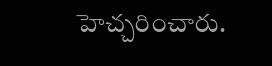హెచ్చరించారు.